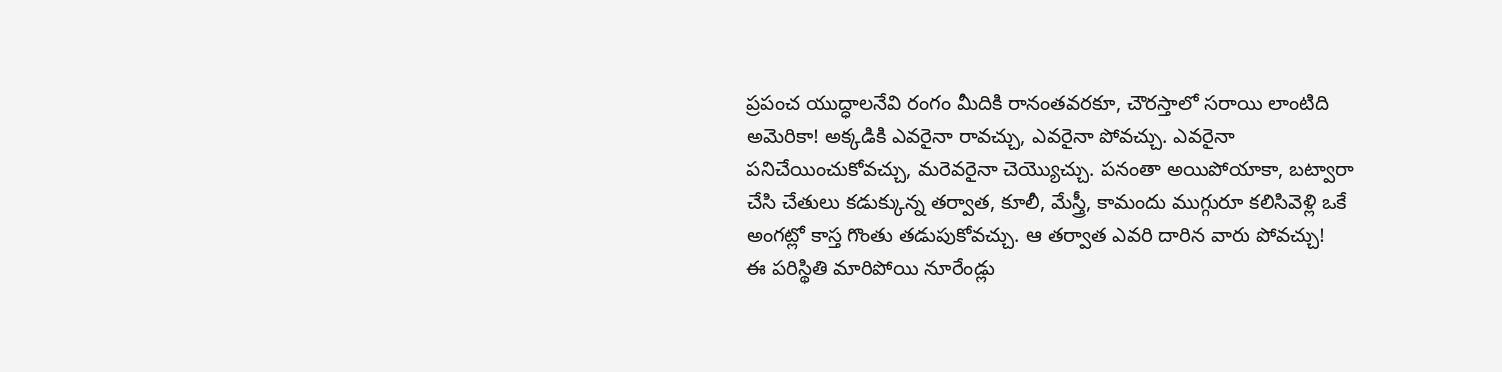ప్రపంచ యుద్ధాలనేవి రంగం మీదికి రానంతవరకూ, చౌరస్తాలో సరాయి లాంటిది అమెరికా! అక్కడికి ఎవరైనా రావచ్చు, ఎవరైనా పోవచ్చు. ఎవరైనా పనిచేయించుకోవచ్చు, మరెవరైనా చెయ్యొచ్చు. పనంతా అయిపోయాకా, బట్వారా చేసి చేతులు కడుక్కున్న తర్వాత, కూలీ, మేస్త్రీ, కామందు ముగ్గురూ కలిసివెళ్లి ఒకే అంగట్లో కాస్త గొంతు తడుపుకోవచ్చు. ఆ తర్వాత ఎవరి దారిన వారు పోవచ్చు!
ఈ పరిస్థితి మారిపోయి నూరేండ్లు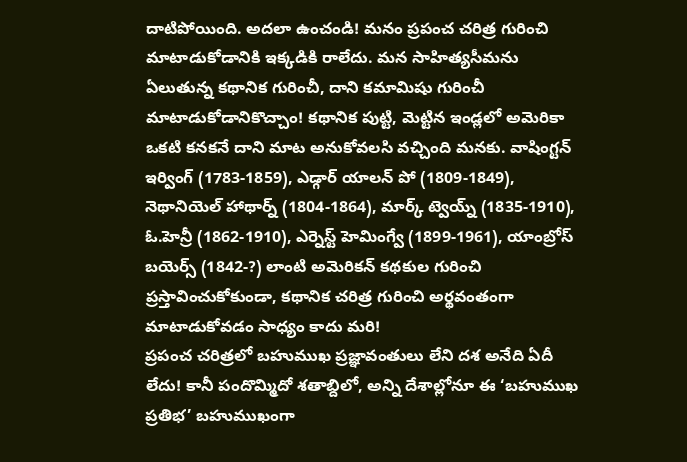దాటిపోయింది. అదలా ఉంచండి! మనం ప్రపంచ చరిత్ర గురించి మాటాడుకోడానికి ఇక్కడికి రాలేదు. మన సాహిత్యసీమను ఏలుతున్న కథానిక గురించీ, దాని కమామిషు గురించీ మాటాడుకోడానికొచ్చాం! కథానిక పుట్టి, మెట్టిన ఇండ్లలో అమెరికా ఒకటి కనకనే దాని మాట అనుకోవలసి వచ్చింది మనకు. వాషింగ్టన్ ఇర్వింగ్ (1783-1859), ఎడ్గార్ యాలన్ పో (1809-1849), నెథానియెల్ హాథార్న్ (1804-1864), మార్క్ ట్వెయ్న్ (1835-1910), ఓ.హెన్రీ (1862-1910), ఎర్నెస్ట్ హెమింగ్వే (1899-1961), యాంబ్రోస్ బయెర్స్ (1842-?) లాంటి అమెరికన్ కథకుల గురించి ప్రస్తావించుకోకుండా, కథానిక చరిత్ర గురించి అర్థవంతంగా మాటాడుకోవడం సాధ్యం కాదు మరి!
ప్రపంచ చరిత్రలో బహుముఖ ప్రజ్ఞావంతులు లేని దశ అనేది ఏదీ లేదు! కానీ పందొమ్మిదో శతాబ్దిలో, అన్ని దేశాల్లోనూ ఈ ‘బహుముఖ ప్రతిభ’ బహుముఖంగా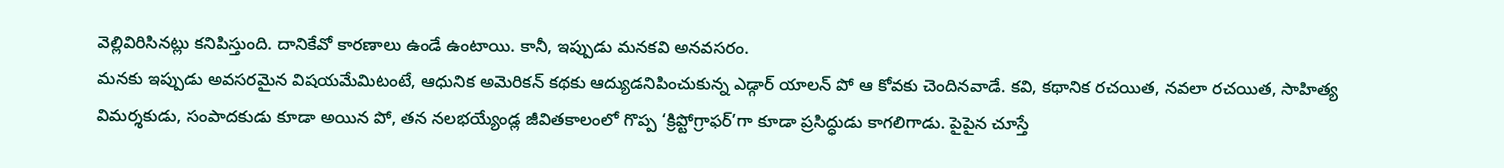వెల్లివిరిసినట్లు కనిపిస్తుంది. దానికేవో కారణాలు ఉండే ఉంటాయి. కానీ, ఇప్పుడు మనకవి అనవసరం.
మనకు ఇప్పుడు అవసరమైన విషయమేమిటంటే, ఆధునిక అమెరికన్ కథకు ఆద్యుడనిపించుకున్న ఎడ్గార్ యాలన్ పో ఆ కోవకు చెందినవాడే. కవి, కథానిక రచయిత, నవలా రచయిత, సాహిత్య విమర్శకుడు, సంపాదకుడు కూడా అయిన పో, తన నలభయ్యేండ్ల జీవితకాలంలో గొప్ప ‘క్రిప్టోగ్రాఫర్’గా కూడా ప్రసిద్ధుడు కాగలిగాడు. పైపైన చూస్తే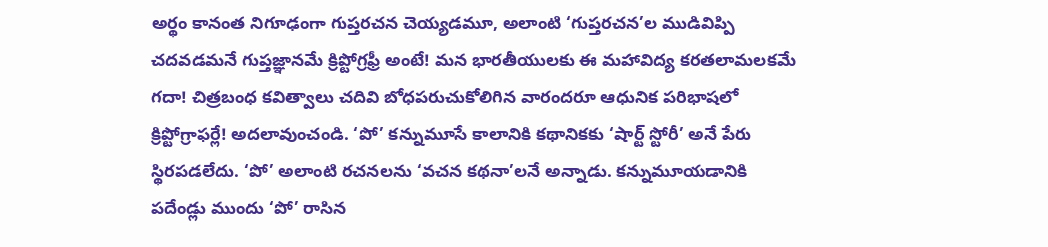అర్థం కానంత నిగూఢంగా గుప్తరచన చెయ్యడమూ, అలాంటి ‘గుప్తరచన’ల ముడివిప్పి చదవడమనే గుప్తజ్ఞానమే క్రిప్టోగ్రఫ్రీ అంటే! మన భారతీయులకు ఈ మహావిద్య కరతలామలకమే గదా! చిత్రబంధ కవిత్వాలు చదివి బోధపరుచుకోలిగిన వారందరూ ఆధునిక పరిభాషలో క్రిప్టోగ్రాఫర్లే! అదలావుంచండి. ‘పో’ కన్నుమూసే కాలానికి కథానికకు ‘షార్ట్ స్టోరీ’ అనే పేరు స్థిరపడలేదు. ‘పో’ అలాంటి రచనలను ‘వచన కథనా’లనే అన్నాడు. కన్నుమూయడానికి పదేండ్లు ముందు ‘పో’ రాసిన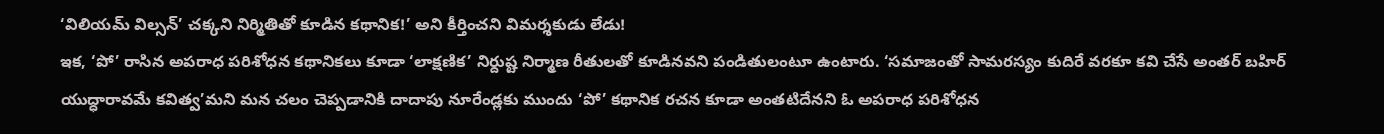‘విలియమ్ విల్సన్’ చక్కని నిర్మితితో కూడిన కథానిక!’ అని కీర్తించని విమర్శకుడు లేడు!
ఇక, ‘పో’ రాసిన అపరాధ పరిశోధన కథానికలు కూడా ‘లాక్షణిక’ నిర్దుష్ట నిర్మాణ రీతులతో కూడినవని పండితులంటూ ఉంటారు. ‘సమాజంతో సామరస్యం కుదిరే వరకూ కవి చేసే అంతర్ బహిర్ యుద్ధారావమే కవిత్వ’మని మన చలం చెప్పడానికి దాదాపు నూరేండ్లకు ముందు ‘పో’ కథానిక రచన కూడా అంతటిదేనని ఓ అపరాధ పరిశోధన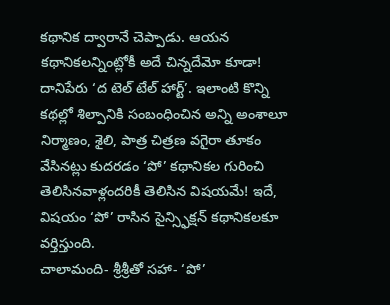కథానిక ద్వారానే చెప్పాడు. ఆయన కథానికలన్నింట్లోకీ అదే చిన్నదేమో కూడా! దానిపేరు ‘ద టెల్ టేల్ హార్ట్’. ఇలాంటి కొన్ని కథల్లో శిల్పానికి సంబంధించిన అన్ని అంశాలూ నిర్మాణం, శైలి, పాత్ర చిత్రణ వగైరా తూకం వేసినట్లు కుదరడం ‘పో’ కథానికల గురించి తెలిసినవాళ్లందరికీ తెలిసిన విషయమే! ఇదే, విషయం ‘పో’ రాసిన సైన్స్ఫిక్షన్ కథానికలకూ వర్తిస్తుంది.
చాలామంది- శ్రీశ్రీతో సహా- ‘పో’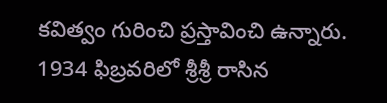కవిత్వం గురించి ప్రస్తావించి ఉన్నారు. 1934 ఫిబ్రవరిలో శ్రీశ్రీ రాసిన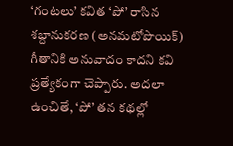‘గంటలు’ కవిత ‘పో’ రాసిన శబ్దానుకరణ (అనమటోపొయిక్) గీతానికి అనువాదం కాదని కవి ప్రత్యేకంగా చెప్పారు. అదలా ఉంచితే, ‘పో’ తన కథల్లో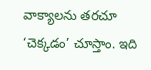వాక్యాలను తరచూ ‘చెక్కడం’ చూస్తాం. ఇది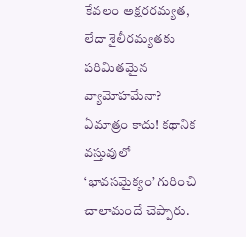కేవలం అక్షరరమ్యత, లేదా శైలీరమ్యతకు పరిమితమైన వ్యామోహమేనా? ఏమాత్రం కాదు! కథానిక వస్తువులో ‘భావసమైక్యం’ గురించి చాలామందే చెప్పారు.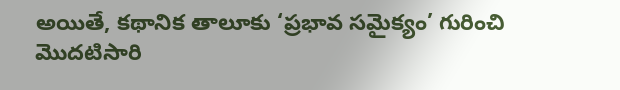అయితే, కథానిక తాలూకు ‘ప్రభావ సమైక్యం’ గురించి మొదటిసారి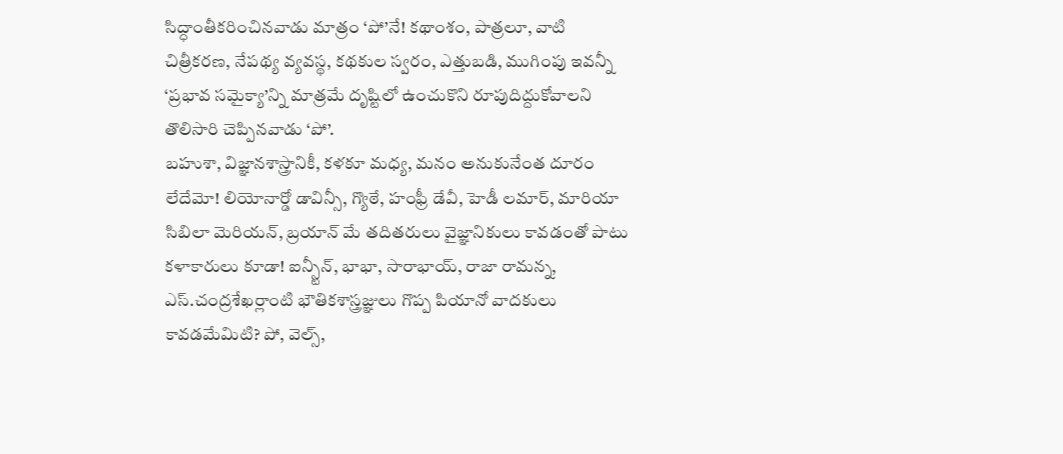సిద్ధాంతీకరించినవాడు మాత్రం ‘పో’నే! కథాంశం, పాత్రలూ, వాటి చిత్రీకరణ, నేపథ్య వ్యవస్థ, కథకుల స్వరం, ఎత్తుబడి, ముగింపు ఇవన్నీ ‘ప్రభావ సమైక్యా’న్ని మాత్రమే దృష్టిలో ఉంచుకొని రూపుదిద్దుకోవాలని తొలిసారి చెప్పినవాడు ‘పో’.
బహుశా, విజ్ఞానశాస్త్రానికీ, కళకూ మధ్య, మనం అనుకునేంత దూరం లేదేమో! లియోనార్డో డావిన్సీ, గ్యొఠే, హంఫ్రీ డేవీ, హెడీ లమార్, మారియా సిబిలా మెరియన్, బ్రయాన్ మే తదితరులు వైజ్ఞానికులు కావడంతో పాటు కళాకారులు కూడా! ఐన్స్టీన్, భాభా, సారాభాయ్, రాజా రామన్న, ఎస్.చంద్రశేఖర్లాంటి భౌతికశాస్త్రజ్ఞులు గొప్ప పియానో వాదకులు కావడమేమిటి? పో, వెల్స్,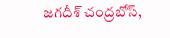జగదీశ్ చంద్రబోస్,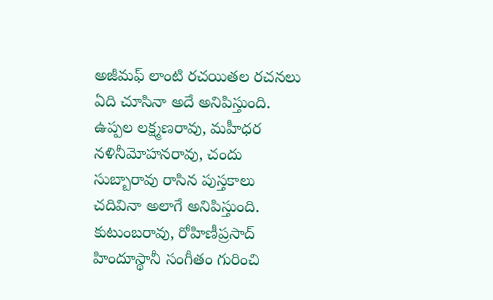అజీమఫ్ లాంటి రచయితల రచనలు ఏది చూసినా అదే అనిపిస్తుంది. ఉప్పల లక్ష్మణరావు, మహీధర నళినీమోహనరావు, చందు సుబ్బారావు రాసిన పుస్తకాలు చదివినా అలాగే అనిపిస్తుంది. కుటుంబరావు, రోహిణీప్రసాద్ హిందూస్థానీ సంగీతం గురించి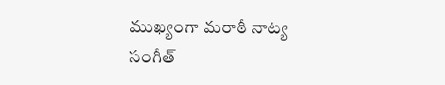ముఖ్యంగా మరాఠీ నాట్య సంగీత్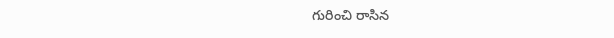గురించి రాసిన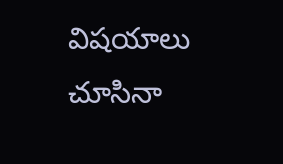విషయాలు చూసినా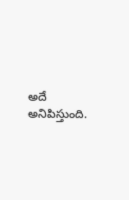అదే అనిపిస్తుంది.